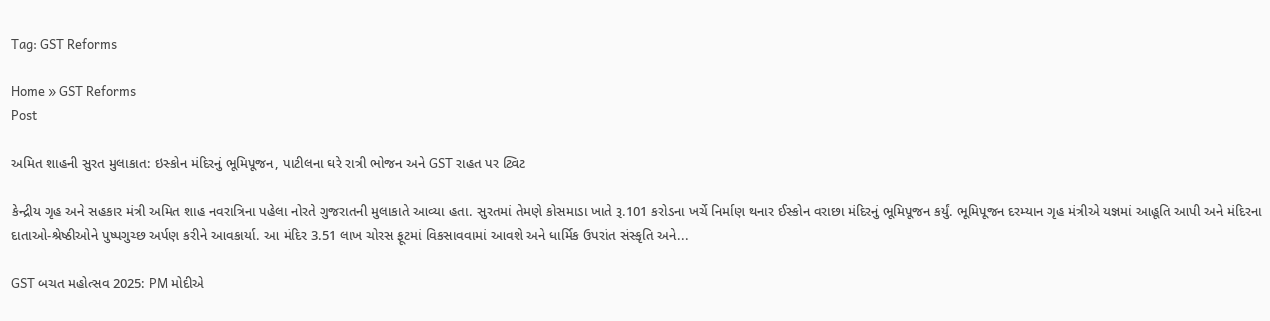Tag: GST Reforms

Home » GST Reforms
Post

અમિત શાહની સુરત મુલાકાત: ઇસ્કોન મંદિરનું ભૂમિપૂજન, પાટીલના ઘરે રાત્રી ભોજન અને GST રાહત પર ટ્વિટ

કેન્દ્રીય ગૃહ અને સહકાર મંત્રી અમિત શાહ નવરાત્રિના પહેલા નોરતે ગુજરાતની મુલાકાતે આવ્યા હતા. સુરતમાં તેમણે કોસમાડા ખાતે રૂ.101 કરોડના ખર્ચે નિર્માણ થનાર ઈસ્કોન વરાછા મંદિરનું ભૂમિપૂજન કર્યું. ભૂમિપૂજન દરમ્યાન ગૃહ મંત્રીએ યજ્ઞમાં આહૂતિ આપી અને મંદિરના દાતાઓ-શ્રેષ્ઠીઓને પુષ્પગુચ્છ અર્પણ કરીને આવકાર્યા. આ મંદિર 3.51 લાખ ચોરસ ફૂટમાં વિકસાવવામાં આવશે અને ધાર્મિક ઉપરાંત સંસ્કૃતિ અને...

GST બચત મહોત્સવ 2025: PM મોદીએ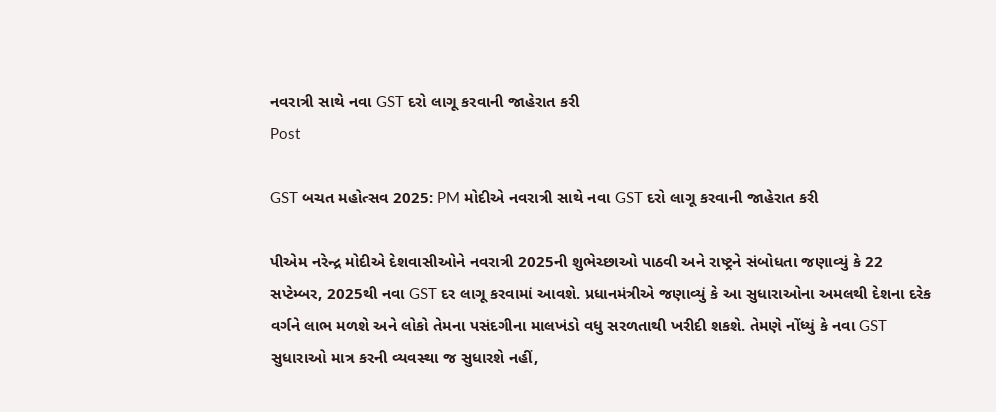નવરાત્રી સાથે નવા GST દરો લાગૂ કરવાની જાહેરાત કરી
Post

GST બચત મહોત્સવ 2025: PM મોદીએ નવરાત્રી સાથે નવા GST દરો લાગૂ કરવાની જાહેરાત કરી

પીએમ નરેન્દ્ર મોદીએ દેશવાસીઓને નવરાત્રી 2025ની શુભેચ્છાઓ પાઠવી અને રાષ્ટ્રને સંબોધતા જણાવ્યું કે 22 સપ્ટેમ્બર, 2025થી નવા GST દર લાગૂ કરવામાં આવશે. પ્રધાનમંત્રીએ જણાવ્યું કે આ સુધારાઓના અમલથી દેશના દરેક વર્ગને લાભ મળશે અને લોકો તેમના પસંદગીના માલખંડો વધુ સરળતાથી ખરીદી શકશે. તેમણે નોંધ્યું કે નવા GST સુધારાઓ માત્ર કરની વ્યવસ્થા જ સુધારશે નહીં,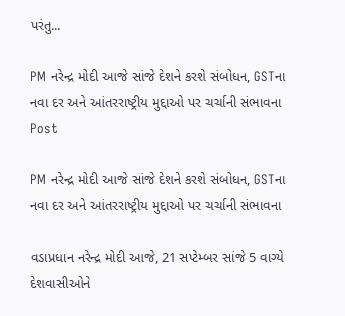પરંતુ...

PM નરેન્દ્ર મોદી આજે સાંજે દેશને કરશે સંબોધન, GSTના નવા દર અને આંતરરાષ્ટ્રીય મુદ્દાઓ પર ચર્ચાની સંભાવના
Post

PM નરેન્દ્ર મોદી આજે સાંજે દેશને કરશે સંબોધન, GSTના નવા દર અને આંતરરાષ્ટ્રીય મુદ્દાઓ પર ચર્ચાની સંભાવના

વડાપ્રધાન નરેન્દ્ર મોદી આજે, 21 સપ્ટેમ્બર સાંજે 5 વાગ્યે દેશવાસીઓને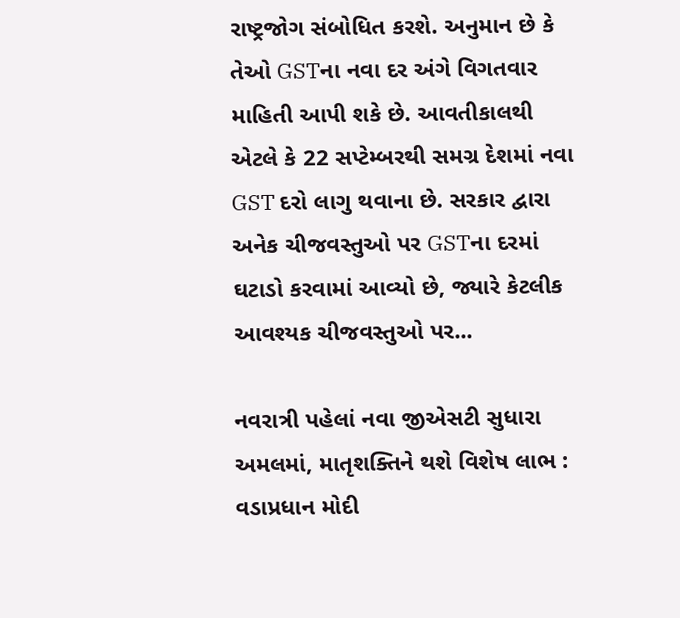રાષ્ટ્રજોગ સંબોધિત કરશે. અનુમાન છે કે તેઓ GSTના નવા દર અંગે વિગતવાર માહિતી આપી શકે છે. આવતીકાલથી એટલે કે 22 સપ્ટેમ્બરથી સમગ્ર દેશમાં નવા GST દરો લાગુ થવાના છે. સરકાર દ્વારા અનેક ચીજવસ્તુઓ પર GSTના દરમાં ઘટાડો કરવામાં આવ્યો છે, જ્યારે કેટલીક આવશ્યક ચીજવસ્તુઓ પર...

નવરાત્રી પહેલાં નવા જીએસટી સુધારા અમલમાં, માતૃશક્તિને થશે વિશેષ લાભ : વડાપ્રધાન મોદી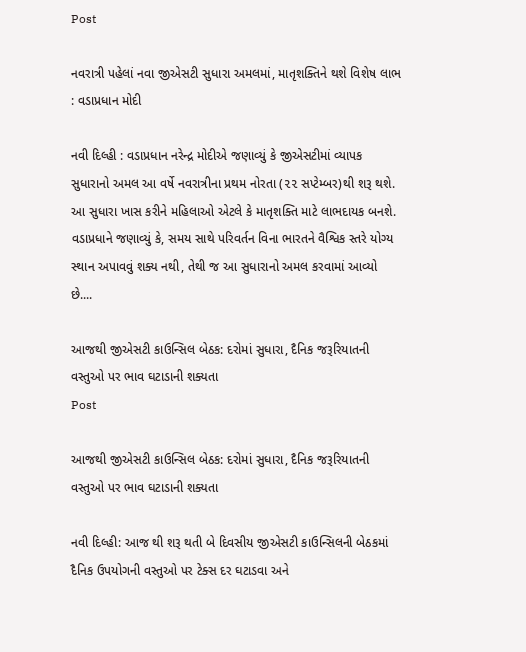Post

નવરાત્રી પહેલાં નવા જીએસટી સુધારા અમલમાં, માતૃશક્તિને થશે વિશેષ લાભ : વડાપ્રધાન મોદી

નવી દિલ્હી : વડાપ્રધાન નરેન્દ્ર મોદીએ જણાવ્યું કે જીએસટીમાં વ્યાપક સુધારાનો અમલ આ વર્ષે નવરાત્રીના પ્રથમ નોરતા (૨૨ સપ્ટેમ્બર)થી શરૂ થશે. આ સુધારા ખાસ કરીને મહિલાઓ એટલે કે માતૃશક્તિ માટે લાભદાયક બનશે. વડાપ્રધાને જણાવ્યું કે, સમય સાથે પરિવર્તન વિના ભારતને વૈશ્વિક સ્તરે યોગ્ય સ્થાન અપાવવું શક્ય નથી, તેથી જ આ સુધારાનો અમલ કરવામાં આવ્યો છે....

આજથી જીએસટી કાઉન્સિલ બેઠક: દરોમાં સુધારા, દૈનિક જરૂરિયાતની વસ્તુઓ પર ભાવ ઘટાડાની શક્યતા
Post

આજથી જીએસટી કાઉન્સિલ બેઠક: દરોમાં સુધારા, દૈનિક જરૂરિયાતની વસ્તુઓ પર ભાવ ઘટાડાની શક્યતા

નવી દિલ્હી: આજ થી શરૂ થતી બે દિવસીય જીએસટી કાઉન્સિલની બેઠકમાં દૈનિક ઉપયોગની વસ્તુઓ પર ટેક્સ દર ઘટાડવા અને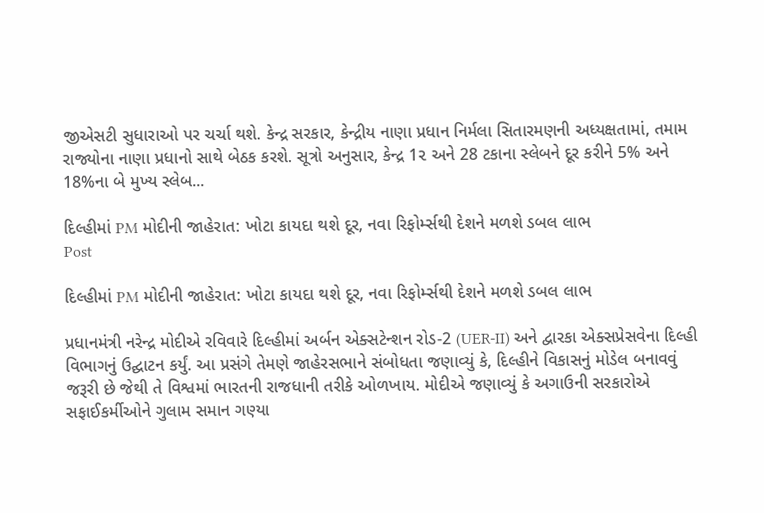જીએસટી સુધારાઓ પર ચર્ચા થશે. કેન્દ્ર સરકાર, કેન્દ્રીય નાણા પ્રધાન નિર્મલા સિતારમણની અધ્યક્ષતામાં, તમામ રાજ્યોના નાણા પ્રધાનો સાથે બેઠક કરશે. સૂત્રો અનુસાર, કેન્દ્ર 1૨ અને 28 ટકાના સ્લેબને દૂર કરીને 5% અને 18%ના બે મુખ્ય સ્લેબ...

દિલ્હીમાં PM મોદીની જાહેરાત: ખોટા કાયદા થશે દૂર, નવા રિફોર્મ્સથી દેશને મળશે ડબલ લાભ
Post

દિલ્હીમાં PM મોદીની જાહેરાત: ખોટા કાયદા થશે દૂર, નવા રિફોર્મ્સથી દેશને મળશે ડબલ લાભ

પ્રધાનમંત્રી નરેન્દ્ર મોદીએ રવિવારે દિલ્હીમાં અર્બન એક્સટેન્શન રોડ-2 (UER-II) અને દ્વારકા એક્સપ્રેસવેના દિલ્હી વિભાગનું ઉદ્ઘાટન કર્યું. આ પ્રસંગે તેમણે જાહેરસભાને સંબોધતા જણાવ્યું કે, દિલ્હીને વિકાસનું મોડેલ બનાવવું જરૂરી છે જેથી તે વિશ્વમાં ભારતની રાજધાની તરીકે ઓળખાય. મોદીએ જણાવ્યું કે અગાઉની સરકારોએ સફાઈકર્મીઓને ગુલામ સમાન ગણ્યા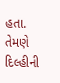હતા. તેમણે દિલ્હીની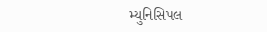મ્યુનિસિપલ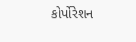કોર્પોરેશન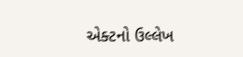એક્ટનો ઉલ્લેખ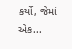કર્યો, જેમાં એક...